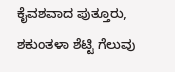ಕೈವಶವಾದ ಪುತ್ತೂರು, ಶಕುಂತಳಾ ಶೆಟ್ಟಿ ಗೆಲುವು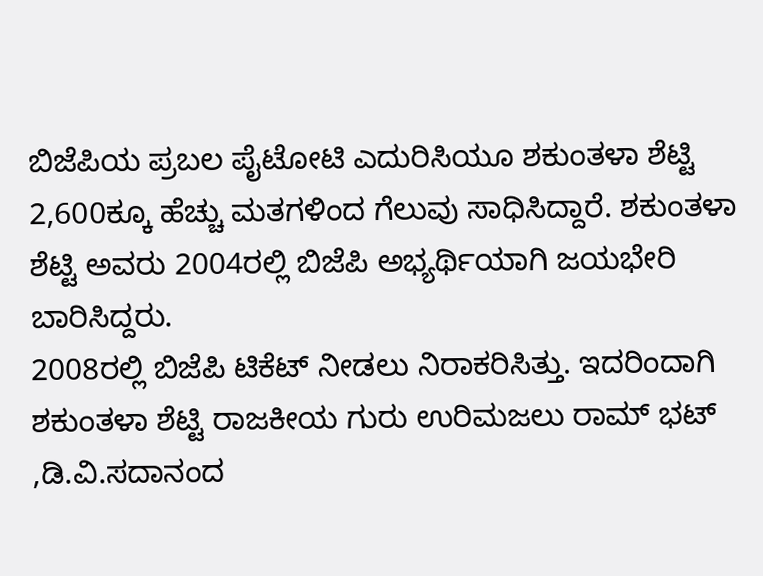ಬಿಜೆಪಿಯ ಪ್ರಬಲ ಪೈಟೋಟಿ ಎದುರಿಸಿಯೂ ಶಕುಂತಳಾ ಶೆಟ್ಟಿ 2,600ಕ್ಕೂ ಹೆಚ್ಚು ಮತಗಳಿಂದ ಗೆಲುವು ಸಾಧಿಸಿದ್ದಾರೆ. ಶಕುಂತಳಾ ಶೆಟ್ಟಿ ಅವರು 2004ರಲ್ಲಿ ಬಿಜೆಪಿ ಅಭ್ಯರ್ಥಿಯಾಗಿ ಜಯಭೇರಿ ಬಾರಿಸಿದ್ದರು.
2008ರಲ್ಲಿ ಬಿಜೆಪಿ ಟಿಕೆಟ್ ನೀಡಲು ನಿರಾಕರಿಸಿತ್ತು. ಇದರಿಂದಾಗಿ ಶಕುಂತಳಾ ಶೆಟ್ಟಿ ರಾಜಕೀಯ ಗುರು ಉರಿಮಜಲು ರಾಮ್ ಭಟ್ ,ಡಿ.ವಿ.ಸದಾನಂದ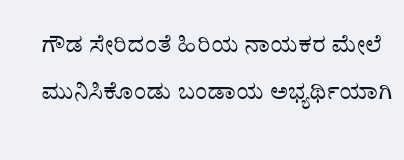ಗೌಡ ಸೇರಿದಂತೆ ಹಿರಿಯ ನಾಯಕರ ಮೇಲೆ ಮುನಿಸಿಕೊಂಡು ಬಂಡಾಯ ಅಭ್ಯರ್ಥಿಯಾಗಿ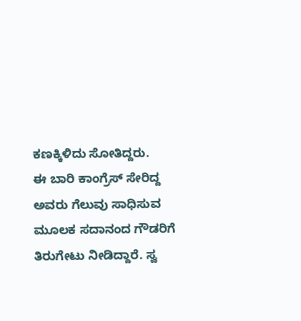ಕಣಕ್ಕಿಳಿದು ಸೋತಿದ್ದರು.
ಈ ಬಾರಿ ಕಾಂಗ್ರೆಸ್ ಸೇರಿದ್ದ ಅವರು ಗೆಲುವು ಸಾಧಿಸುವ ಮೂಲಕ ಸದಾನಂದ ಗೌಡರಿಗೆ ತಿರುಗೇಟು ನೀಡಿದ್ದಾರೆ. ಸ್ವ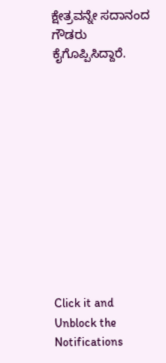ಕ್ಷೇತ್ರವನ್ನೇ ಸದಾನಂದ ಗೌಡರು ಕೈಗೊಪ್ಪಿಸಿದ್ದಾರೆ.












Click it and Unblock the Notifications